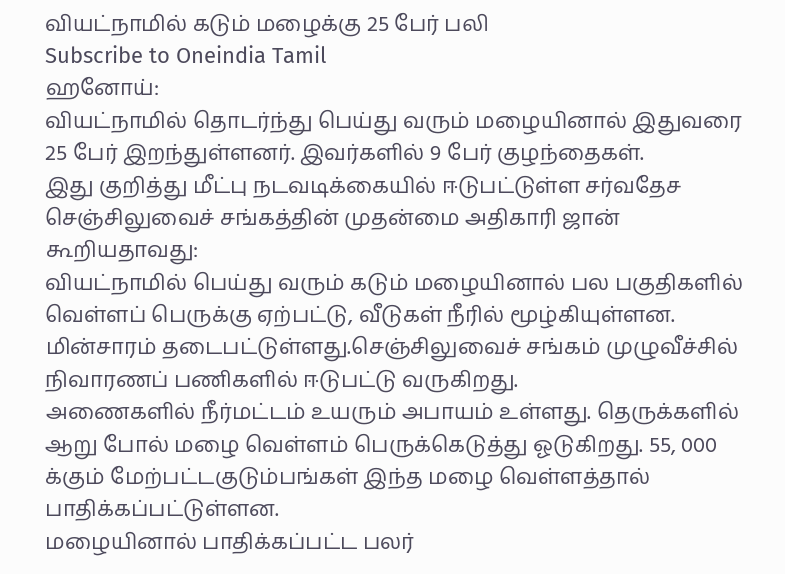வியட்நாமில் கடும் மழைக்கு 25 பேர் பலி
Subscribe to Oneindia Tamil
ஹனோய்:
வியட்நாமில் தொடர்ந்து பெய்து வரும் மழையினால் இதுவரை 25 பேர் இறந்துள்ளனர். இவர்களில் 9 பேர் குழந்தைகள்.
இது குறித்து மீட்பு நடவடிக்கையில் ஈடுபட்டுள்ள சர்வதேச செஞ்சிலுவைச் சங்கத்தின் முதன்மை அதிகாரி ஜான் கூறியதாவது:
வியட்நாமில் பெய்து வரும் கடும் மழையினால் பல பகுதிகளில் வெள்ளப் பெருக்கு ஏற்பட்டு, வீடுகள் நீரில் மூழ்கியுள்ளன. மின்சாரம் தடைபட்டுள்ளது.செஞ்சிலுவைச் சங்கம் முழுவீச்சில் நிவாரணப் பணிகளில் ஈடுபட்டு வருகிறது.
அணைகளில் நீர்மட்டம் உயரும் அபாயம் உள்ளது. தெருக்களில் ஆறு போல் மழை வெள்ளம் பெருக்கெடுத்து ஓடுகிறது. 55, 000 க்கும் மேற்பட்டகுடும்பங்கள் இந்த மழை வெள்ளத்தால் பாதிக்கப்பட்டுள்ளன.
மழையினால் பாதிக்கப்பட்ட பலர்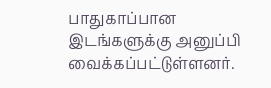பாதுகாப்பான இடங்களுக்கு அனுப்பி வைக்கப்பட்டுள்ளனர்.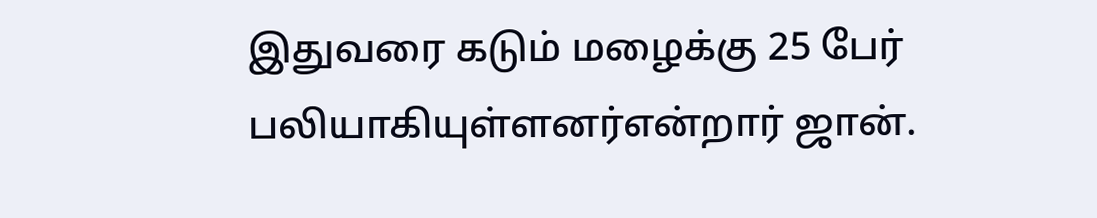இதுவரை கடும் மழைக்கு 25 பேர் பலியாகியுள்ளனர்என்றார் ஜான்.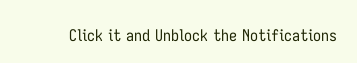Click it and Unblock the Notifications